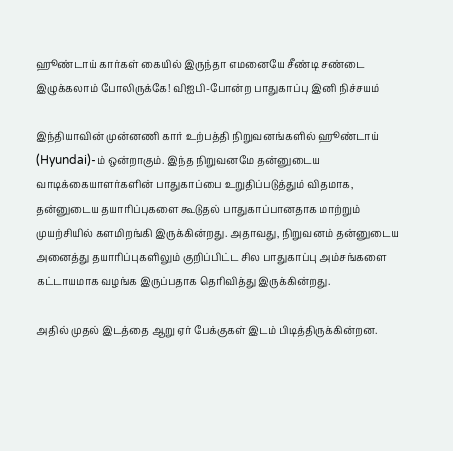ஹூண்டாய் கார்கள் கையில் இருந்தா எமனையே சீண்டி சண்டை இழுக்கலாம் போலிருக்கே! விஐபி-போன்ற பாதுகாப்பு இனி நிச்சயம்

இந்தியாவின் முன்னணி கார் உற்பத்தி நிறுவனங்களில் ஹூண்டாய் (Hyundai)-ம் ஒன்றாகும். இந்த நிறுவனமே தன்னுடைய வாடிக்கையாளர்களின் பாதுகாப்பை உறுதிப்படுத்தும் விதமாக, தன்னுடைய தயாரிப்புகளை கூடுதல் பாதுகாப்பானதாக மாற்றும் முயற்சியில் களமிறங்கி இருக்கின்றது. அதாவது, நிறுவனம் தன்னுடைய அனைத்து தயாரிப்புகளிலும் குறிப்பிட்ட சில பாதுகாப்பு அம்சங்களை கட்டாயமாக வழங்க இருப்பதாக தெரிவித்து இருக்கின்றது.

அதில் முதல் இடத்தை ஆறு ஏர் பேக்குகள் இடம் பிடித்திருக்கின்றன.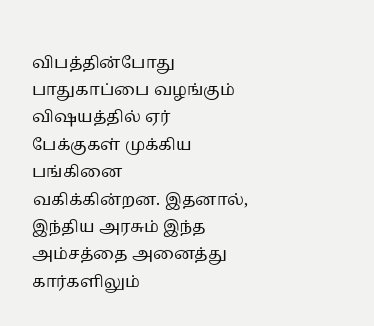விபத்தின்போது பாதுகாப்பை வழங்கும் விஷயத்தில் ஏர் பேக்குகள் முக்கிய பங்கினை வகிக்கின்றன. இதனால், இந்திய அரசும் இந்த அம்சத்தை அனைத்து கார்களிலும்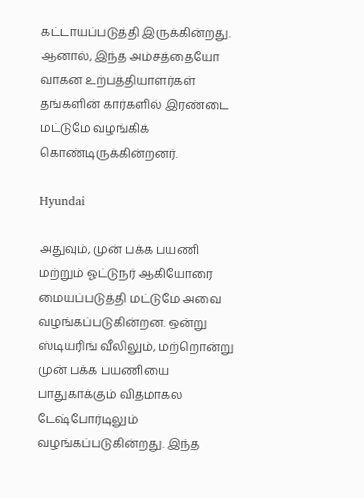கட்டாயப்படுத்தி இருக்கின்றது. ஆனால், இந்த அம்சத்தையோ வாகன உற்பத்தியாளர்கள் தங்களின் கார்களில் இரண்டை மட்டுமே வழங்கிக் கொண்டிருக்கின்றனர்.

Hyundai

அதுவும், முன் பக்க பயணி மற்றும் ஓட்டுநர் ஆகியோரை மையப்படுத்தி மட்டுமே அவை வழங்கப்படுகின்றன. ஒன்று ஸ்டியரிங் வீலிலும், மற்றொன்று முன் பக்க பயணியை பாதுகாக்கும் விதமாகல டேஷ்போர்டிலும் வழங்கப்படுகின்றது. இந்த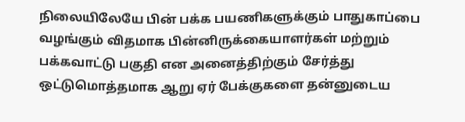நிலையிலேயே பின் பக்க பயணிகளுக்கும் பாதுகாப்பை வழங்கும் விதமாக பின்னிருக்கையாளர்கள் மற்றும் பக்கவாட்டு பகுதி என அனைத்திற்கும் சேர்த்து ஒட்டுமொத்தமாக ஆறு ஏர் பேக்குகளை தன்னுடைய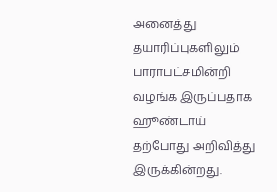அனைத்து தயாரிப்புகளிலும் பாராபட்சமின்றி வழங்க இருப்பதாக ஹூண்டாய் தற்போது அறிவித்து இருக்கின்றது.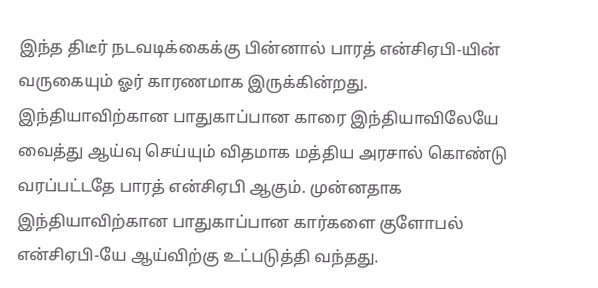இந்த திடீர் நடவடிக்கைக்கு பின்னால் பாரத் என்சிஏபி-யின் வருகையும் ஓர் காரணமாக இருக்கின்றது. இந்தியாவிற்கான பாதுகாப்பான காரை இந்தியாவிலேயே வைத்து ஆய்வு செய்யும் விதமாக மத்திய அரசால் கொண்டு வரப்பட்டதே பாரத் என்சிஏபி ஆகும். முன்னதாக இந்தியாவிற்கான பாதுகாப்பான கார்களை குளோபல் என்சிஏபி-யே ஆய்விற்கு உட்படுத்தி வந்தது.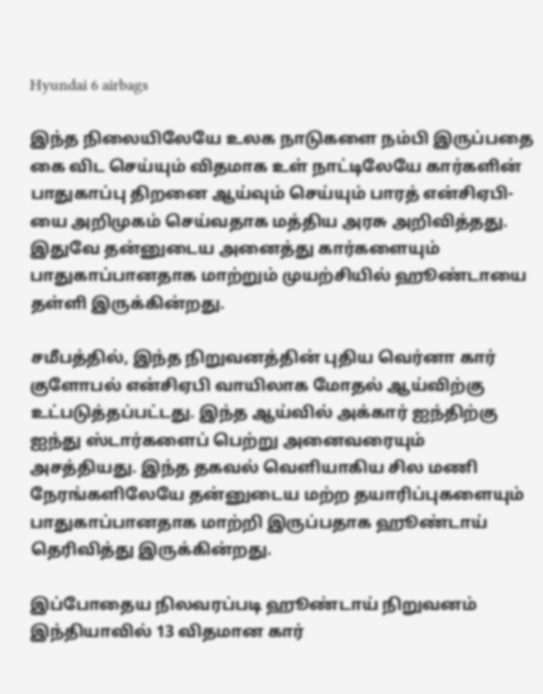Hyundai 6 airbags

இந்த நிலையிலேயே உலக நாடுகளை நம்பி இருப்பதை கை விட செய்யும் விதமாக உள் நாட்டிலேயே கார்களின் பாதுகாப்பு திறனை ஆய்வும் செய்யும் பாரத் என்சிஏபி-யை அறிமுகம் செய்வதாக மத்திய அரசு அறிவித்தது. இதுவே தன்னுடைய அனைத்து கார்களையும் பாதுகாப்பானதாக மாற்றும் முயற்சியில் ஹூண்டாயை தள்ளி இருக்கின்றது.

சமீபத்தில், இந்த நிறுவனத்தின் புதிய வெர்னா கார் குளோபல் என்சிஏபி வாயிலாக மோதல் ஆய்விற்கு உட்படுத்தப்பட்டது. இந்த ஆய்வில் அக்கார் ஐந்திற்கு ஐந்து ஸ்டார்களைப் பெற்று அனைவரையும் அசத்தியது. இந்த தகவல் வெளியாகிய சில மணி நேரங்களிலேயே தன்னுடைய மற்ற தயாரிப்புகளையும் பாதுகாப்பானதாக மாற்றி இருப்பதாக ஹூண்டாய் தெரிவித்து இருக்கின்றது.

இப்போதைய நிலவரப்படி ஹூண்டாய் நிறுவனம் இந்தியாவில் 13 விதமான கார்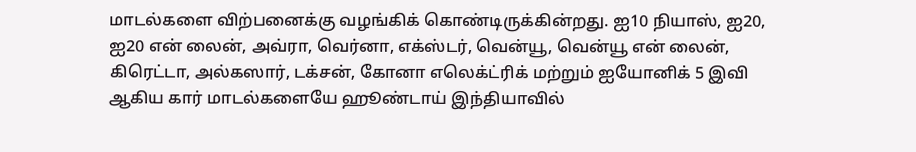மாடல்களை விற்பனைக்கு வழங்கிக் கொண்டிருக்கின்றது. ஐ10 நியாஸ், ஐ20, ஐ20 என் லைன், அவ்ரா, வெர்னா, எக்ஸ்டர், வென்யூ, வென்யூ என் லைன், கிரெட்டா, அல்கஸார், டக்சன், கோனா எலெக்ட்ரிக் மற்றும் ஐயோனிக் 5 இவி ஆகிய கார் மாடல்களையே ஹூண்டாய் இந்தியாவில்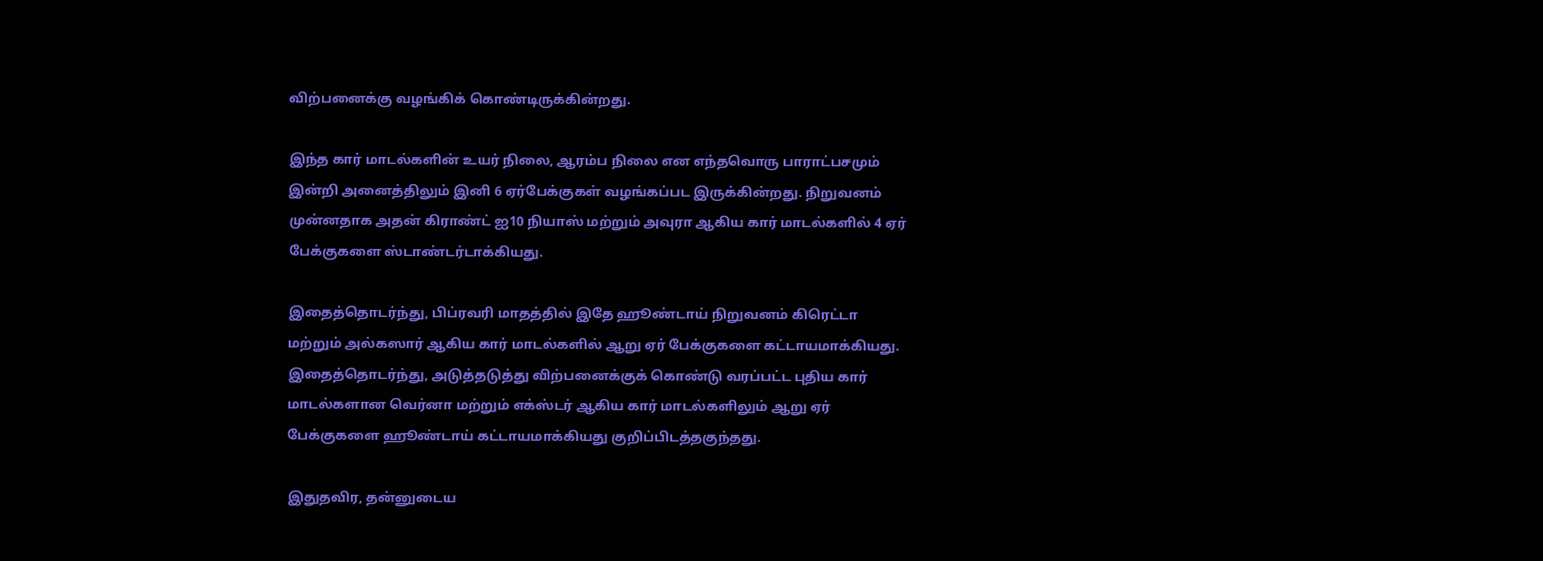விற்பனைக்கு வழங்கிக் கொண்டிருக்கின்றது.

இந்த கார் மாடல்களின் உயர் நிலை, ஆரம்ப நிலை என எந்தவொரு பாராட்பசமும் இன்றி அனைத்திலும் இனி 6 ஏர்பேக்குகள் வழங்கப்பட இருக்கின்றது. நிறுவனம் முன்னதாக அதன் கிராண்ட் ஐ10 நியாஸ் மற்றும் அவுரா ஆகிய கார் மாடல்களில் 4 ஏர் பேக்குகளை ஸ்டாண்டர்டாக்கியது.

இதைத்தொடர்ந்து, பிப்ரவரி மாதத்தில் இதே ஹூண்டாய் நிறுவனம் கிரெட்டா மற்றும் அல்கஸார் ஆகிய கார் மாடல்களில் ஆறு ஏர் பேக்குகளை கட்டாயமாக்கியது. இதைத்தொடர்ந்து, அடுத்தடுத்து விற்பனைக்குக் கொண்டு வரப்பட்ட புதிய கார் மாடல்களான வெர்னா மற்றும் எக்ஸ்டர் ஆகிய கார் மாடல்களிலும் ஆறு ஏர் பேக்குகளை ஹூண்டாய் கட்டாயமாக்கியது குறிப்பிடத்தகுந்தது.

இதுதவிர, தன்னுடைய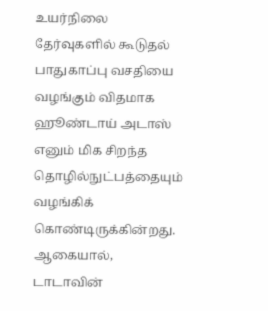உயர்நிலை தேர்வுகளில் கூடுதல் பாதுகாப்பு வசதியை வழங்கும் விதமாக ஹூண்டாய் அடாஸ் எனும் மிக சிறந்த தொழில்நுட்பத்தையும் வழங்கிக் கொண்டிருக்கின்றது. ஆகையால், டாடாவின்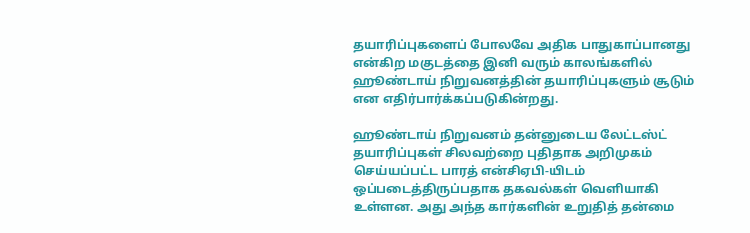தயாரிப்புகளைப் போலவே அதிக பாதுகாப்பானது என்கிற மகுடத்தை இனி வரும் காலங்களில் ஹூண்டாய் நிறுவனத்தின் தயாரிப்புகளும் சூடும் என எதிர்பார்க்கப்படுகின்றது.

ஹூண்டாய் நிறுவனம் தன்னுடைய லேட்டஸ்ட் தயாரிப்புகள் சிலவற்றை புதிதாக அறிமுகம் செய்யப்பட்ட பாரத் என்சிஏபி-யிடம் ஒப்படைத்திருப்பதாக தகவல்கள் வெளியாகி உள்ளன. அது அந்த கார்களின் உறுதித் தன்மை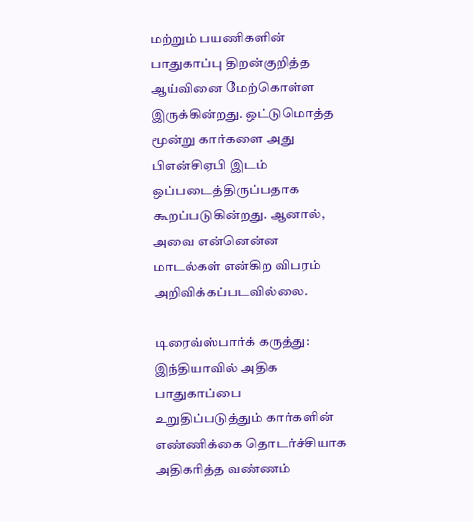மற்றும் பயணிகளின் பாதுகாப்பு திறன்குறித்த ஆய்வினை மேற்கொள்ள இருக்கின்றது. ஒட்டுமொத்த மூன்று கார்களை அது பிஎன்சிஏபி இடம் ஒப்படைத்திருப்பதாக கூறப்படுகின்றது. ஆனால், அவை என்னென்ன மாடல்கள் என்கிற விபரம் அறிவிக்கப்படவில்லை.

டிரைவ்ஸ்பார்க் கருத்து: இந்தியாவில் அதிக பாதுகாப்பை உறுதிப்படுத்தும் கார்களின் எண்ணிக்கை தொடர்ச்சியாக அதிகரித்த வண்ணம்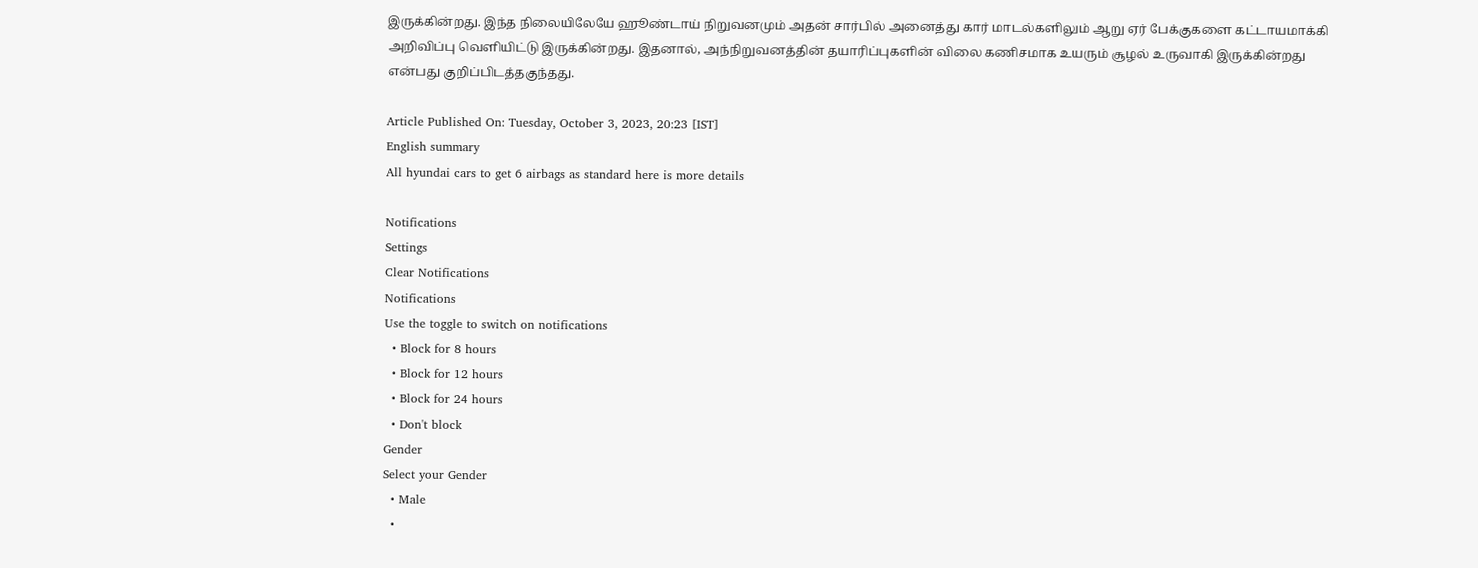இருக்கின்றது. இந்த நிலையிலேயே ஹூண்டாய் நிறுவனமும் அதன் சார்பில் அனைத்து கார் மாடல்களிலும் ஆறு ஏர் பேக்குகளை கட்டாயமாக்கி அறிவிப்பு வெளியிட்டு இருக்கின்றது. இதனால், அந்நிறுவனத்தின் தயாரிப்புகளின் விலை கணிசமாக உயரும் சூழல் உருவாகி இருக்கின்றது என்பது குறிப்பிடத்தகுந்தது.

Article Published On: Tuesday, October 3, 2023, 20:23 [IST]
English summary
All hyundai cars to get 6 airbags as standard here is more details

Notifications
Settings
Clear Notifications
Notifications
Use the toggle to switch on notifications
  • Block for 8 hours
  • Block for 12 hours
  • Block for 24 hours
  • Don't block
Gender
Select your Gender
  • Male
  •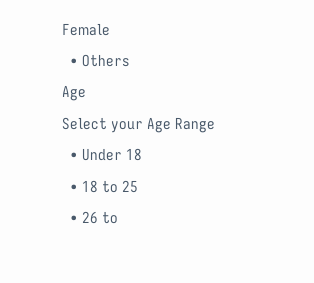Female
  • Others
Age
Select your Age Range
  • Under 18
  • 18 to 25
  • 26 to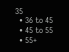35
  • 36 to 45
  • 45 to 55
  • 55+